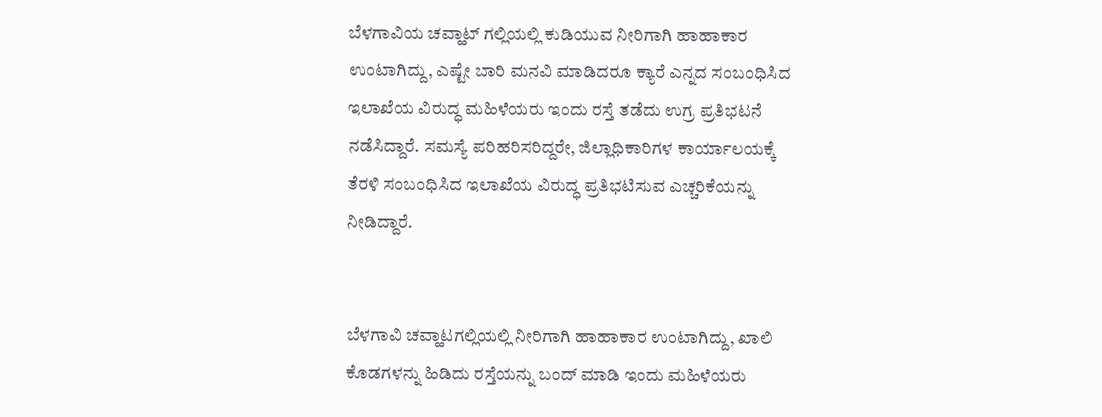ಬೆಳಗಾವಿಯ ಚವ್ಹಾಟ್ ಗಲ್ಲಿಯಲ್ಲಿ ಕುಡಿಯುವ ನೀರಿಗಾಗಿ ಹಾಹಾಕಾರ ಉಂಟಾಗಿದ್ದು, ಎಷ್ಟೇ ಬಾರಿ ಮನವಿ ಮಾಡಿದರೂ ಕ್ಯಾರೆ ಎನ್ನದ ಸಂಬಂಧಿಸಿದ ಇಲಾಖೆಯ ವಿರುದ್ಧ ಮಹಿಳೆಯರು ಇಂದು ರಸ್ತೆ ತಡೆದು ಉಗ್ರ ಪ್ರತಿಭಟನೆ ನಡೆಸಿದ್ದಾರೆ. ಸಮಸ್ಯೆ ಪರಿಹರಿಸರಿದ್ದರೇ, ಜಿಲ್ಲಾಧಿಕಾರಿಗಳ ಕಾರ್ಯಾಲಯಕ್ಕೆ ತೆರಳಿ ಸಂಬಂಧಿಸಿದ ಇಲಾಖೆಯ ವಿರುದ್ಧ ಪ್ರತಿಭಟಿಸುವ ಎಚ್ಚರಿಕೆಯನ್ನು ನೀಡಿದ್ದಾರೆ.


ಬೆಳಗಾವಿ ಚವ್ಹಾಟಗಲ್ಲಿಯಲ್ಲಿ ನೀರಿಗಾಗಿ ಹಾಹಾಕಾರ ಉಂಟಾಗಿದ್ದು, ಖಾಲಿ ಕೊಡಗಳನ್ನು ಹಿಡಿದು ರಸ್ತೆಯನ್ನು ಬಂದ್ ಮಾಡಿ ಇಂದು ಮಹಿಳೆಯರು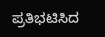ಪ್ರತಿಭಟಿಸಿದ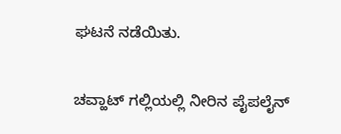ಘಟನೆ ನಡೆಯಿತು.

ಚವ್ಹಾಟ್ ಗಲ್ಲಿಯಲ್ಲಿ ನೀರಿನ ಪೈಪಲೈನ್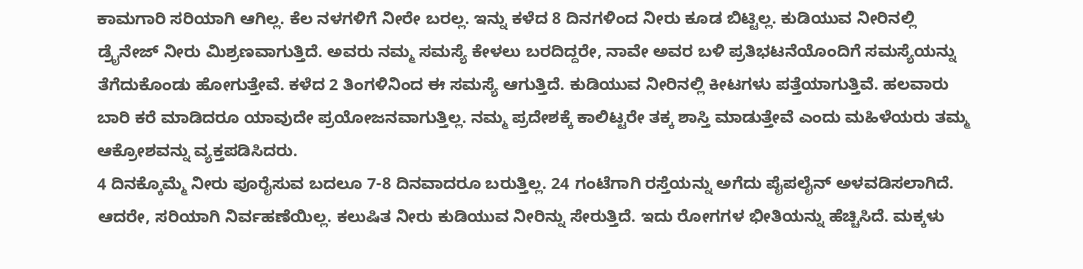ಕಾಮಗಾರಿ ಸರಿಯಾಗಿ ಆಗಿಲ್ಲ. ಕೆಲ ನಳಗಳಿಗೆ ನೀರೇ ಬರಲ್ಲ. ಇನ್ನು ಕಳೆದ 8 ದಿನಗಳಿಂದ ನೀರು ಕೂಡ ಬಿಟ್ಟಿಲ್ಲ. ಕುಡಿಯುವ ನೀರಿನಲ್ಲಿ ಡ್ರೈನೇಜ್ ನೀರು ಮಿಶ್ರಣವಾಗುತ್ತಿದೆ. ಅವರು ನಮ್ಮ ಸಮಸ್ಯೆ ಕೇಳಲು ಬರದಿದ್ದರೇ, ನಾವೇ ಅವರ ಬಳಿ ಪ್ರತಿಭಟನೆಯೊಂದಿಗೆ ಸಮಸ್ಯೆಯನ್ನು ತೆಗೆದುಕೊಂಡು ಹೋಗುತ್ತೇವೆ. ಕಳೆದ 2 ತಿಂಗಳಿನಿಂದ ಈ ಸಮಸ್ಯೆ ಆಗುತ್ತಿದೆ. ಕುಡಿಯುವ ನೀರಿನಲ್ಲಿ ಕೀಟಗಳು ಪತ್ತೆಯಾಗುತ್ತಿವೆ. ಹಲವಾರು ಬಾರಿ ಕರೆ ಮಾಡಿದರೂ ಯಾವುದೇ ಪ್ರಯೋಜನವಾಗುತ್ತಿಲ್ಲ. ನಮ್ಮ ಪ್ರದೇಶಕ್ಕೆ ಕಾಲಿಟ್ಟರೇ ತಕ್ಕ ಶಾಸ್ತಿ ಮಾಡುತ್ತೇವೆ ಎಂದು ಮಹಿಳೆಯರು ತಮ್ಮ ಆಕ್ರೋಶವನ್ನು ವ್ಯಕ್ತಪಡಿಸಿದರು.
4 ದಿನಕ್ಕೊಮ್ಮೆ ನೀರು ಪೂರೈಸುವ ಬದಲೂ 7-8 ದಿನವಾದರೂ ಬರುತ್ತಿಲ್ಲ. 24 ಗಂಟೆಗಾಗಿ ರಸ್ತೆಯನ್ನು ಅಗೆದು ಪೈಪಲೈನ್ ಅಳವಡಿಸಲಾಗಿದೆ. ಆದರೇ, ಸರಿಯಾಗಿ ನಿರ್ವಹಣೆಯಿಲ್ಲ. ಕಲುಷಿತ ನೀರು ಕುಡಿಯುವ ನೀರಿನ್ನು ಸೇರುತ್ತಿದೆ. ಇದು ರೋಗಗಳ ಭೀತಿಯನ್ನು ಹೆಚ್ಚಿಸಿದೆ. ಮಕ್ಕಳು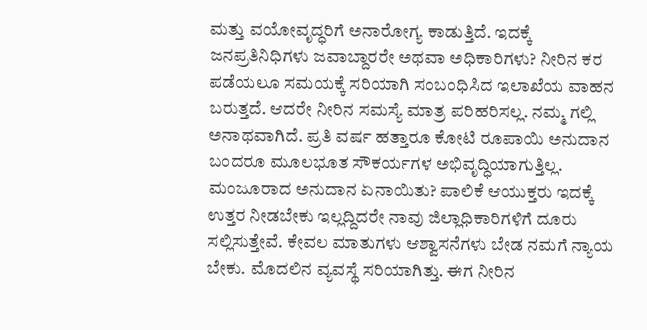ಮತ್ತು ವಯೋವೃದ್ಧರಿಗೆ ಅನಾರೋಗ್ಯ ಕಾಡುತ್ತಿದೆ. ಇದಕ್ಕೆ ಜನಪ್ರತಿನಿಧಿಗಳು ಜವಾಬ್ದಾರರೇ ಅಥವಾ ಅಧಿಕಾರಿಗಳು? ನೀರಿನ ಕರ ಪಡೆಯಲೂ ಸಮಯಕ್ಕೆ ಸರಿಯಾಗಿ ಸಂಬಂಧಿಸಿದ ಇಲಾಖೆಯ ವಾಹನ ಬರುತ್ತದೆ. ಆದರೇ ನೀರಿನ ಸಮಸ್ಯೆ ಮಾತ್ರ ಪರಿಹರಿಸಲ್ಲ. ನಮ್ಮ ಗಲ್ಲಿ ಅನಾಥವಾಗಿದೆ. ಪ್ರತಿ ವರ್ಷ ಹತ್ತಾರೂ ಕೋಟಿ ರೂಪಾಯಿ ಅನುದಾನ ಬಂದರೂ ಮೂಲಭೂತ ಸೌಕರ್ಯಗಳ ಅಭಿವೃದ್ಧಿಯಾಗುತ್ತಿಲ್ಲ. ಮಂಜೂರಾದ ಅನುದಾನ ಏನಾಯಿತು? ಪಾಲಿಕೆ ಆಯುಕ್ತರು ಇದಕ್ಕೆ ಉತ್ತರ ನೀಡಬೇಕು ಇಲ್ಲದ್ದಿದರೇ ನಾವು ಜಿಲ್ಲಾಧಿಕಾರಿಗಳಿಗೆ ದೂರು ಸಲ್ಲಿಸುತ್ತೇವೆ. ಕೇವಲ ಮಾತುಗಳು ಆಶ್ವಾಸನೆಗಳು ಬೇಡ ನಮಗೆ ನ್ಯಾಯ ಬೇಕು. ಮೊದಲಿನ ವ್ಯವಸ್ಥೆ ಸರಿಯಾಗಿತ್ತು. ಈಗ ನೀರಿನ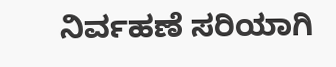ನಿರ್ವಹಣೆ ಸರಿಯಾಗಿ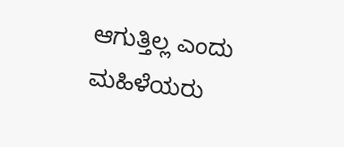ಆಗುತ್ತಿಲ್ಲ ಎಂದು ಮಹಿಳೆಯರು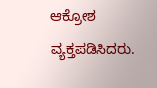ಆಕ್ರೋಶ ವ್ಯಕ್ತಪಡಿಸಿದರು.